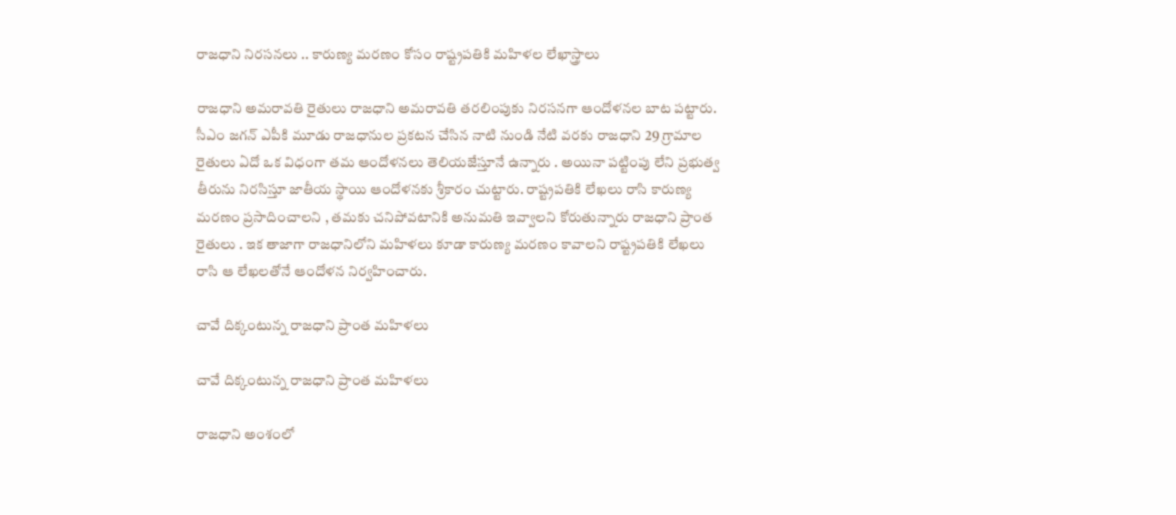రాజధాని నిరసనలు .. కారుణ్య మరణం కోసం రాష్ట్రపతికి మహిళల లేఖాస్త్రాలు

రాజధాని అమరావతి రైతులు రాజధాని అమరావతి తరలింపుకు నిరసనగా ఆందోళనల బాట పట్టారు. సీఎం జగన్ ఎపీకి మూడు రాజధానుల ప్రకటన చేసిన నాటి నుండి నేటి వరకు రాజధాని 29 గ్రామాల రైతులు ఏదో ఒక విధంగా తమ ఆందోళనలు తెలియజేస్తూనే ఉన్నారు . అయినా పట్టింపు లేని ప్రభుత్వ తీరును నిరసిస్తూ జాతీయ స్థాయి ఆందోళనకు శ్రీకారం చుట్టారు. రాష్ట్రపతికి లేఖలు రాసి కారుణ్య మరణం ప్రసాదించాలని , తమకు చనిపోవటానికి అనుమతి ఇవ్వాలని కోరుతున్నారు రాజధాని ప్రాంత రైతులు . ఇక తాజాగా రాజధానిలోని మహిళలు కూడా కారుణ్య మరణం కావాలని రాష్ట్రపతికి లేఖలు రాసి ఆ లేఖలతోనే ఆందోళన నిర్వహించారు.

చావే దిక్కంటున్న రాజధాని ప్రాంత మహిళలు

చావే దిక్కంటున్న రాజధాని ప్రాంత మహిళలు

రాజధాని అంశంలో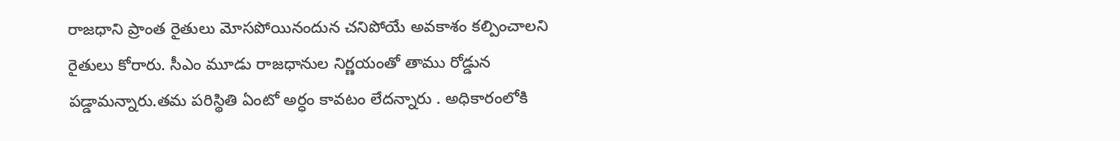రాజధాని ప్రాంత రైతులు మోసపోయినందున చనిపోయే అవకాశం కల్పించాలని రైతులు కోరారు. సీఎం మూడు రాజధానుల నిర్ణయంతో తాము రోడ్డున పడ్డామన్నారు.తమ పరిస్థితి ఏంటో అర్ధం కావటం లేదన్నారు . అధికారంలోకి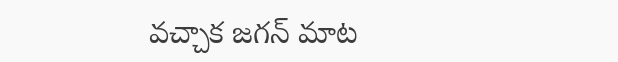వచ్చాక జగన్ మాట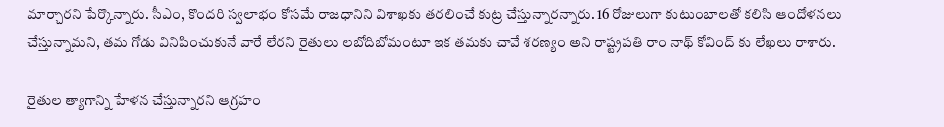మార్చారని పేర్కొన్నారు. సీఎం, కొందరి స్వలాభం కోసమే రాజధానిని విశాఖకు తరలించే కుట్ర చేస్తున్నారన్నారు. 16 రోజులుగా కుటుంబాలతో కలిసి ఆందోళనలు చేస్తున్నామని, తమ గోడు వినిపించుకునే వారే లేరని రైతులు లబోదిబోమంటూ ఇక తమకు చావే శరణ్యం అని రాష్ట్రపతి రాం నాథ్ కోవింద్ కు లేఖలు రాశారు.

రైతుల త్యాగాన్ని హేళన చేస్తున్నారని ఆగ్రహం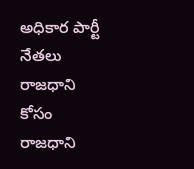అధికార పార్టీ నేతలు రాజధాని కోసం రాజధాని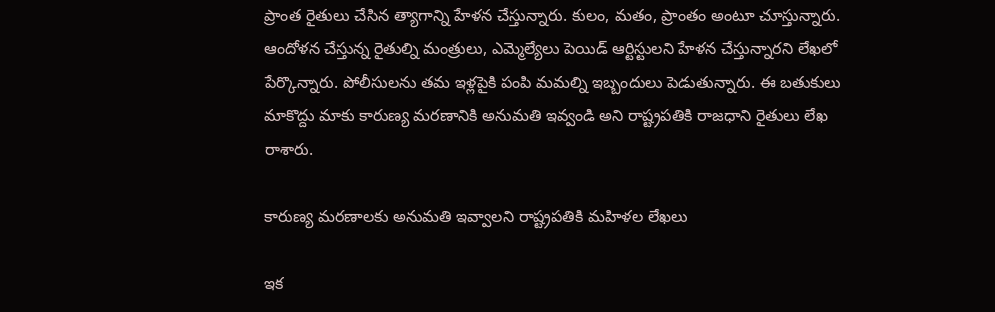ప్రాంత రైతులు చేసిన త్యాగాన్ని హేళన చేస్తున్నారు. కులం, మతం, ప్రాంతం అంటూ చూస్తున్నారు. ఆందోళన చేస్తున్న రైతుల్ని మంత్రులు, ఎమ్మెల్యేలు పెయిడ్‌ ఆర్టిస్టులని హేళన చేస్తున్నారని లేఖలో పేర్కొన్నారు. పోలీసులను తమ ఇళ్లపైకి పంపి మమల్ని ఇబ్బందులు పెడుతున్నారు. ఈ బతుకులు మాకొద్దు మాకు కారుణ్య మరణానికి అనుమతి ఇవ్వండి అని రాష్ట్రపతికి రాజధాని రైతులు లేఖ రాశారు.

కారుణ్య మరణాలకు అనుమతి ఇవ్వాలని రాష్ట్రపతికి మహిళల లేఖలు

ఇక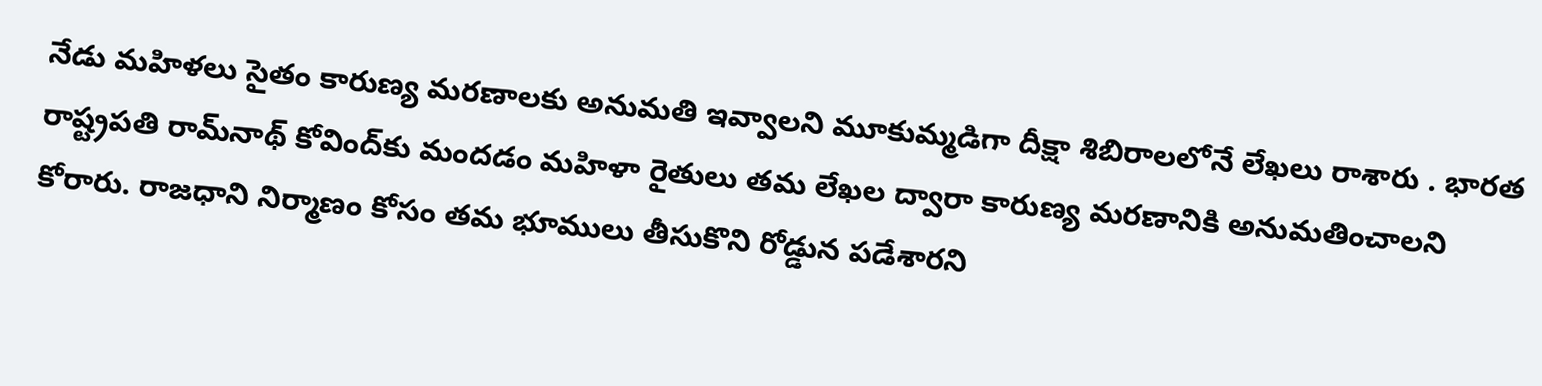నేడు మహిళలు సైతం కారుణ్య మరణాలకు అనుమతి ఇవ్వాలని మూకుమ్మడిగా దీక్షా శిబిరాలలోనే లేఖలు రాశారు . భారత రాష్ట్రపతి రామ్‌నాథ్ కోవింద్‌కు మందడం మహిళా రైతులు తమ లేఖల ద్వారా కారుణ్య మరణానికి అనుమతించాలని కోరారు. రాజధాని నిర్మాణం కోసం తమ భూములు తీసుకొని రోడ్డున పడేశారని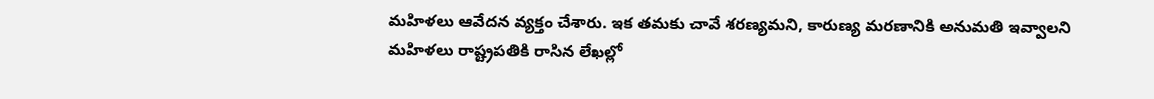మహిళలు ఆవేదన వ్యక్తం చేశారు. ఇక తమకు చావే శరణ్యమని, కారుణ్య మరణానికి అనుమతి ఇవ్వాలని మహిళలు రాష్ట్రపతికి రాసిన లేఖల్లో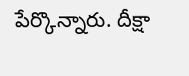పేర్కొన్నారు. దీక్షా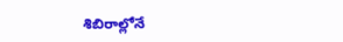శిబిరాల్లోనే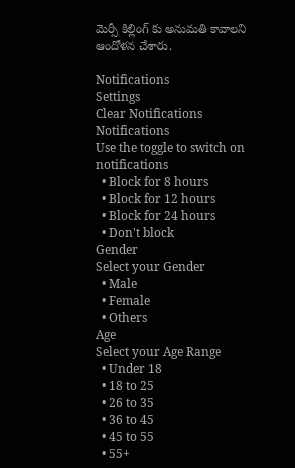మెర్సీ కిల్లింగ్ కు అనుమతి కావాలని ఆందోళన చేశారు.

Notifications
Settings
Clear Notifications
Notifications
Use the toggle to switch on notifications
  • Block for 8 hours
  • Block for 12 hours
  • Block for 24 hours
  • Don't block
Gender
Select your Gender
  • Male
  • Female
  • Others
Age
Select your Age Range
  • Under 18
  • 18 to 25
  • 26 to 35
  • 36 to 45
  • 45 to 55
  • 55+